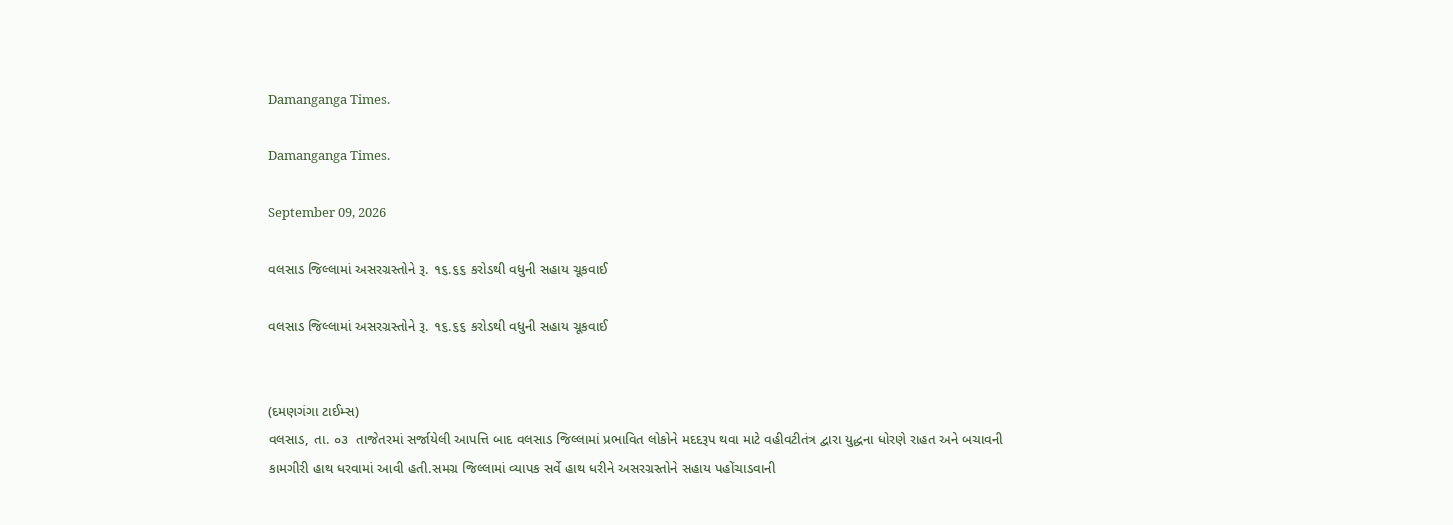Damanganga Times.

Damanganga Times.

September 09, 2026

વલસાડ જિલ્લામાં અસરગ્રસ્તોને રૂ. ૧૬.૬૬ કરોડથી વધુની સહાય ચૂકવાઈ

વલસાડ જિલ્લામાં અસરગ્રસ્તોને રૂ. ૧૬.૬૬ કરોડથી વધુની સહાય ચૂકવાઈ


(દમણગંગા ટાઈમ્સ)
વલસાડ, તા. ૦૩  તાજેતરમાં સર્જાયેલી આપત્તિ બાદ વલસાડ જિલ્લામાં પ્રભાવિત લોકોને મદદરૂપ થવા માટે વહીવટીતંત્ર દ્વારા યુદ્ધના ધોરણે રાહત અને બચાવની કામગીરી હાથ ધરવામાં આવી હતી.સમગ્ર જિલ્લામાં વ્યાપક સર્વે હાથ ધરીને અસરગ્રસ્તોને સહાય પહોંચાડવાની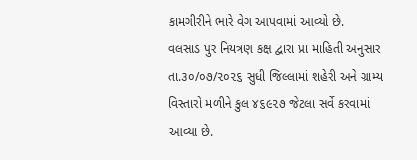કામગીરીને ભારે વેગ આપવામાં આવ્યો છે.
વલસાડ પુર નિયત્રણ કક્ષ દ્વારા પ્રા માહિતી અનુસાર તા.૩૦/૦૭/૨૦૨૬ સુધી જિલ્લામાં શહેરી અને ગ્રામ્ય વિસ્તારો મળીને કુલ ૪૬૯૨૭ જેટલા સર્વે કરવામાં આવ્યા છે.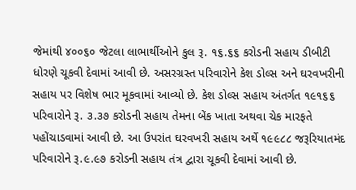જેમાંથી ૪૦૦૬૦ જેટલા લાભાર્થીઓને કુલ રૂ. ૧૬.૬૬ કરોડની સહાય ડીબીટી ધોરણે ચૂકવી દેવામાં આવી છે. અસરગ્રસ્ત પરિવારોને કેશ ડોલ્સ અને ઘરવખરીની સહાય પર વિશેષ ભાર મૂકવામાં આવ્યો છે. કેશ ડોલ્સ સહાય અંતર્ગત ૧૯૧૬૬ પરિવારોને રૂ. ૩.૩૭ કરોડની સહાય તેમના બેંક ખાતા અથવા ચેક મારફતે પહોંચાડવામાં આવી છે. આ ઉપરાંત ઘરવખરી સહાય અર્થે ૧૯૯૮૮ જરૂરિયાતમંદ પરિવારોને રૂ.૯.૯૭ કરોડની સહાય તંત્ર દ્વારા ચૂકવી દેવામાં આવી છે.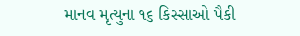માનવ મૃત્યુના ૧૬ કિસ્સાઓ પૈકી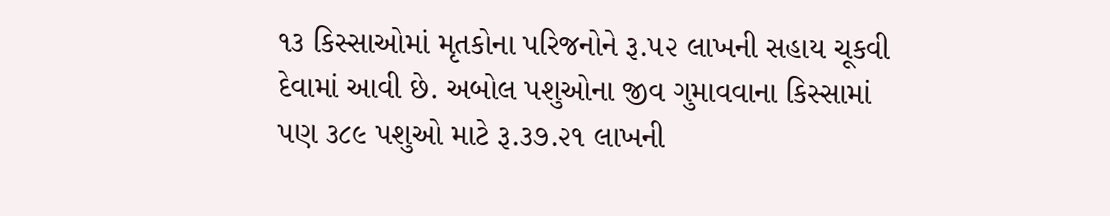૧૩ કિસ્સાઓમાં મૃતકોના પરિજનોને રૂ.૫૨ લાખની સહાય ચૂકવી દેવામાં આવી છે. અબોલ પશુઓના જીવ ગુમાવવાના કિસ્સામાં પણ ૩૮૯ પશુઓ માટે રૂ.૩૭.૨૧ લાખની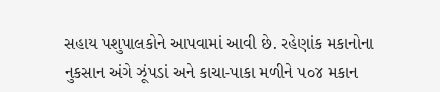સહાય પશુપાલકોને આપવામાં આવી છે. રહેણાંક મકાનોના નુકસાન અંગે ઝૂંપડાં અને કાચા-પાકા મળીને ૫૦૪ મકાન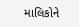માલિકોને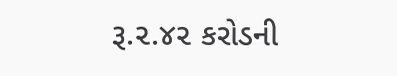રૂ.૨.૪૨ કરોડની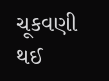ચૂકવણી થઈ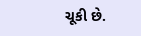ચૂકી છે.